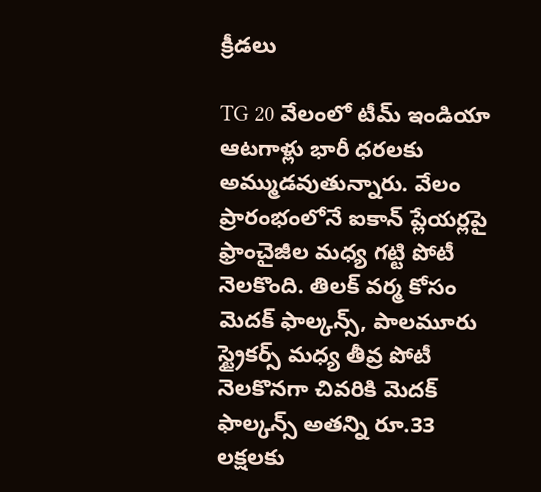క్రీడలు

TG 20 వేలంలో టీమ్ ఇండియా ఆటగాళ్లు భారీ ధరలకు అమ్ముడవుతున్నారు. వేలం ప్రారంభంలోనే ఐకాన్ ప్లేయర్లపై ఫ్రాంచైజీల మధ్య గట్టి పోటీ నెలకొంది. తిలక్ వర్మ కోసం మెదక్ ఫాల్కన్స్, పాలమూరు స్ట్రైకర్స్ మధ్య తీవ్ర పోటీ నెలకొనగా చివరికి మెదక్ ఫాల్కన్స్ అతన్ని రూ.33 లక్షలకు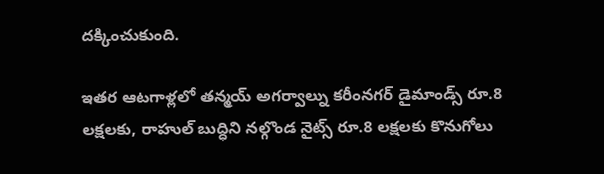దక్కించుకుంది.

ఇతర ఆటగాళ్లలో తన్మయ్ అగర్వాల్ను కరీంనగర్ డైమాండ్స్ రూ.8 లక్షలకు, రాహుల్ బుద్ధిని నల్గొండ నైట్స్ రూ.8 లక్షలకు కొనుగోలు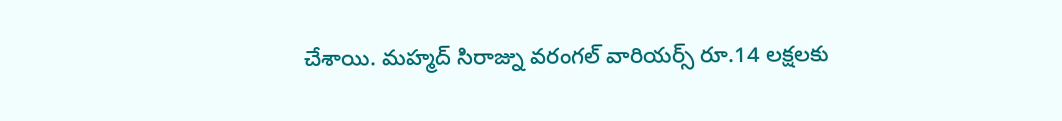చేశాయి. మహ్మద్ సిరాజ్ను వరంగల్ వారియర్స్ రూ.14 లక్షలకు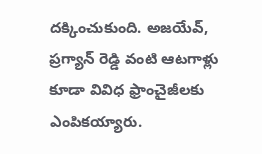దక్కించుకుంది. అజయేవ్, ప్రగ్యాన్ రెడ్డి వంటి ఆటగాళ్లు కూడా వివిధ ఫ్రాంచైజీలకు ఎంపికయ్యారు.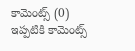కామెంట్స్ (0)
ఇప్పటికి కామెంట్స్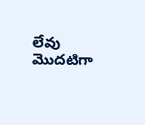లేవు
మొదటిగా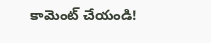కామెంట్ చేయండి!